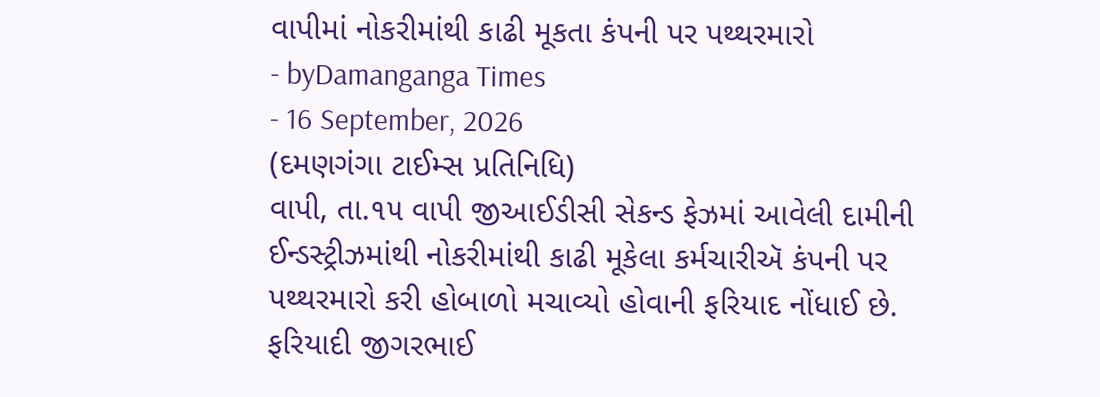વાપીમાં નોકરીમાંથી કાઢી મૂકતા કંપની પર પથ્થરમારો
- byDamanganga Times
- 16 September, 2026
(દમણગંગા ટાઈમ્સ પ્રતિનિધિ)
વાપી, તા.૧૫ વાપી જીઆઈડીસી સેકન્ડ ફેઝમાં આવેલી દામીની ઈન્ડસ્ટ્રીઝમાંથી નોકરીમાંથી કાઢી મૂકેલા કર્મચારીઍ કંપની પર પથ્થરમારો કરી હોબાળો મચાવ્યો હોવાની ફરિયાદ નોંધાઈ છે.
ફરિયાદી જીગરભાઈ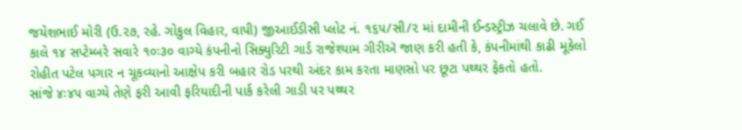જયેશભાઈ મોરી (ઉ.૨૭, રહે. ગોકુલ વિહાર, વાપી) જીઆઈડીસી પ્લોટ નં. ૧૬૫/સી/૨ માં દામીની ઈન્ડસ્ટ્રીઝ ચલાવે છે. ગઈ કાલે ૧૪ સપ્ટેમ્બરે સવારે ૧૦ઃ૩૦ વાગ્યે કંપનીનો સિક્યુરિટી ગાર્ડ રાજેશ્યામ ગીરીઍ જાણ કરી હતી કે, કંપનીમાંથી કાઢી મૂકેલો રોહીત પટેલ પગાર ન ચૂકવ્યાનો આક્ષેપ કરી બહાર રોડ પરથી અંદર કામ કરતા માણસો પર છૂટા પથ્થર ફેંકતો હતો.
સાંજે ૪ઃ૪૫ વાગ્યે તેણે ફરી આવી ફરિયાદીની પાર્ક કરેલી ગાડી પર પથ્થર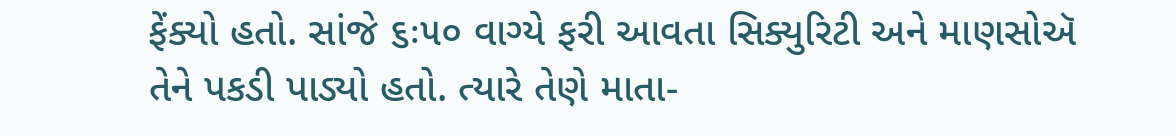ફેંક્યો હતો. સાંજે ૬ઃ૫૦ વાગ્યે ફરી આવતા સિક્યુરિટી અને માણસોઍ તેને પકડી પાડ્યો હતો. ત્યારે તેણે માતા-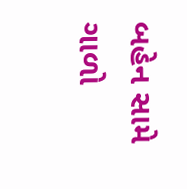બહેન સામે ગાળો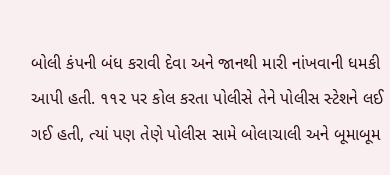બોલી કંપની બંધ કરાવી દેવા અને જાનથી મારી નાંખવાની ધમકી આપી હતી. ૧૧૨ પર કોલ કરતા પોલીસે તેને પોલીસ સ્ટેશને લઈ ગઈ હતી, ત્યાં પણ તેણે પોલીસ સામે બોલાચાલી અને બૂમાબૂમ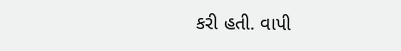કરી હતી. વાપી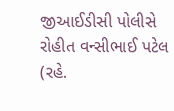જીઆઈડીસી પોલીસે રોહીત વન્સીભાઈ પટેલ (રહે.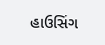હાઉસિંગ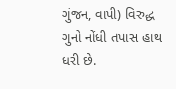ગુંજન, વાપી) વિરુદ્ધ ગુનો નોંધી તપાસ હાથ ધરી છે.